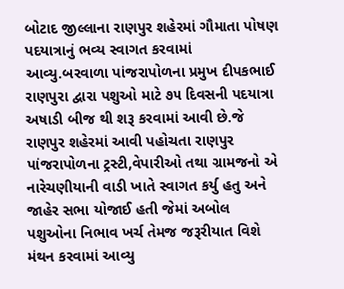બોટાદ જીલ્લાના રાણપુર શહેરમાં ગૌમાતા પોષણ પદયાત્રાનું ભવ્ય સ્વાગત કરવામાં આવ્યુ.બરવાળા પાંજરાપોળના પ્રમુખ દીપકભાઈ રાણપુરા દ્વારા પશુઓ માટે ૭૫ દિવસની પદયાત્રા અષાડી બીજ થી શરૂ કરવામાં આવી છે.જે રાણપુર શહેરમાં આવી પહોચતા રાણપુર પાંજરાપોળના ટ્રસ્ટી,વેપારીઓ તથા ગ્રામજનો એ નારેચણીયાની વાડી ખાતે સ્વાગત કર્યુ હતુ અને જાહેર સભા યોજાઈ હતી જેમાં અબોલ પશુઓના નિભાવ ખર્ચ તેમજ જરૂરીયાત વિશે મંથન કરવામાં આવ્યુ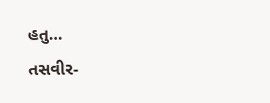હતુ…
તસવીર-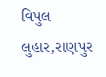વિપુલ લુહાર,રાણપુર